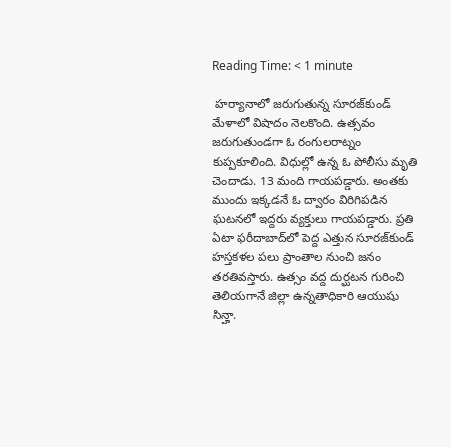Reading Time: < 1 minute

 హర్యానాలో జరుగుతున్న సూరజ్‌కుండ్ మేళాలో విషాదం నెలకొంది. ఉత్సవం జరుగుతుండగా ఓ రంగులరాట్నం కుప్పకూలింది. విధుల్లో ఉన్న ఓ పోలీసు మృతి చెందాడు. 13 మంది గాయపడ్డారు. అంతకు ముందు ఇక్కడనే ఓ ద్వారం విరిగిపడిన ఘటనలో ఇద్దరు వ్యక్తులు గాయపడ్డారు. ప్రతి ఏటా ఫరీదాబాద్‌లో పెద్ద ఎత్తున సూరజ్‌కుండ్ హస్తకళల పలు ప్రాంతాల నుంచి జనం తరతివస్తారు. ఉత్సం వద్ద దుర్ఘటన గురించి తెలియగానే జిల్లా ఉన్నతాధికారి ఆయుషు సిన్హా.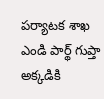పర్యాటక శాఖ ఎండి పార్థ్ గుప్తా అక్కడికి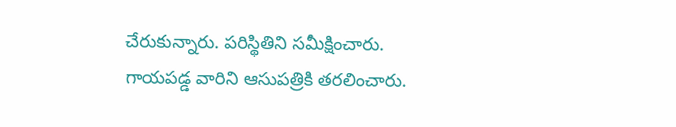చేరుకున్నారు. పరిస్థితిని సమీక్షించారు. గాయపడ్డ వారిని ఆసుపత్రికి తరలించారు.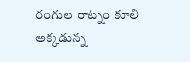రంగుల రాట్నం కూలి అక్కడున్న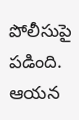పోలీసుపై పడింది. ఆయన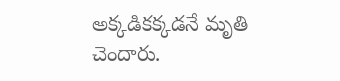అక్కడికక్కడనే మృతి చెందారు.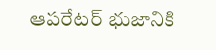ఆపరేటర్ భుజానికి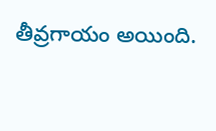తీవ్రగాయం అయింది.